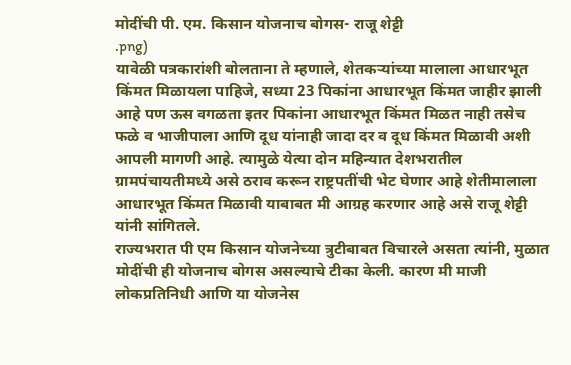मोदींची पी. एम. किसान योजनाच बोगस- राजू शेट्टी
.png)
यावेळी पत्रकारांशी बोलताना ते म्हणाले, शेतकऱ्यांच्या मालाला आधारभूत किंमत मिळायला पाहिजे, सध्या 23 पिकांना आधारभूत किंमत जाहीर झाली आहे पण ऊस वगळता इतर पिकांना आधारभूत किंमत मिळत नाही तसेच फळे व भाजीपाला आणि दूध यांनाही जादा दर व दूध किंमत मिळावी अशी आपली मागणी आहे. त्यामुळे येत्या दोन महिन्यात देशभरातील ग्रामपंचायतीमध्ये असे ठराव करून राष्ट्रपतींची भेट घेणार आहे शेतीमालाला आधारभूत किंमत मिळावी याबाबत मी आग्रह करणार आहे असे राजू शेट्टी यांनी सांगितले.
राज्यभरात पी एम किसान योजनेच्या त्रुटीबाबत विचारले असता त्यांनी, मुळात मोदींची ही योजनाच बोगस असल्याचे टीका केली. कारण मी माजी लोकप्रतिनिधी आणि या योजनेस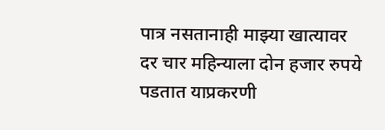पात्र नसतानाही माझ्या खात्यावर दर चार महिन्याला दोन हजार रुपये पडतात याप्रकरणी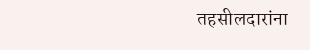तहसीलदारांना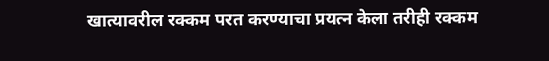खात्यावरील रक्कम परत करण्याचा प्रयत्न केला तरीही रक्कम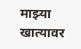माझ्या खात्यावर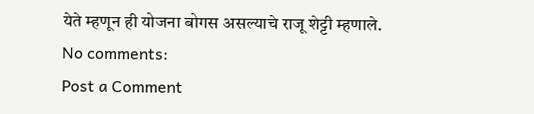येते म्हणून ही योजना बोगस असल्याचे राजू शेट्टी म्हणाले.
No comments:
Post a Comment